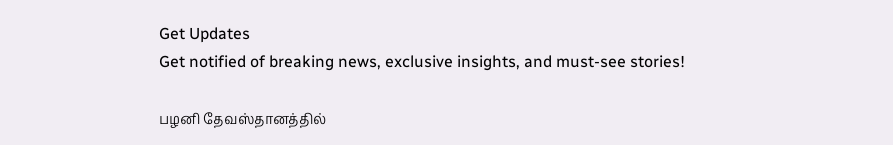Get Updates
Get notified of breaking news, exclusive insights, and must-see stories!

பழனி தேவஸ்தானத்தில்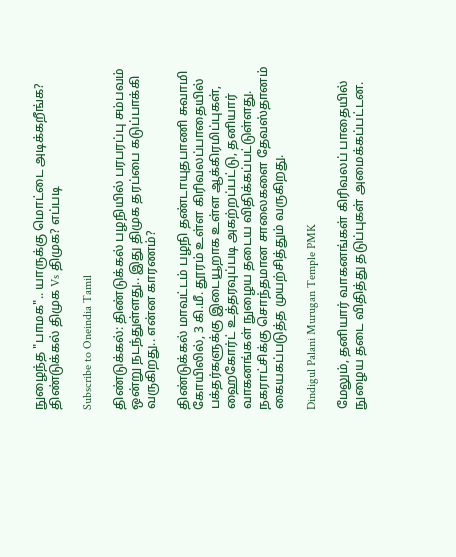நுழைந்த "பாமக".. யாருக்கு மொட்டை அடிக்கறீங்க? திண்டுக்கல் திமுக Vs திமுக? எப்படி

Subscribe to Oneindia Tamil

திண்டுக்கல்: திண்டுக்கல் பழநியில் பரபரப்பு சம்பவம் ஒன்று நடந்துள்ளது.. இது திமுக தரப்பை கடுப்பாக்கி வருகிறது.. என்ன காரணம்?

திண்டுக்கல் மாவட்டம் பழநி தண்டாயுதபாணி சுவாமி கோயிலில், 3 கி.மீ. தூரம் உள்ள கிரிவலப்பாதையில் பக்தர்களுக்கு இடையூறாக உள்ள ஆக்கிரமிப்புகள், ஹைகோர்ட் உத்தரவுப்படி அகற்றப்பட்டு, தனியார் வாகனங்கள் நுழைய தடைய விதிக்கப்பட்டுள்ளது. நகராட்சிக்கு சொந்தமான சாலைகளை தேவஸ்தானம் கையகப்படுத்த முயற்சித்தும் வருகிறது.

Dindigul Palani Murugan Temple PMK

மேலும், தனியார் வாகனங்கள் கிரிவலப் பாதையில் நுழைய தடை விதித்து தடுப்புகள் அமைக்கப்பட்டன.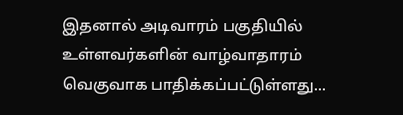இதனால் அடிவாரம் பகுதியில் உள்ளவர்களின் வாழ்வாதாரம் வெகுவாக பாதிக்கப்பட்டுள்ளது...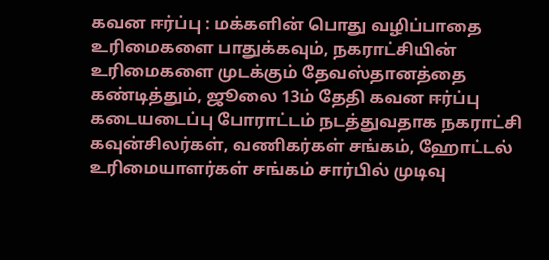கவன ஈர்ப்பு : மக்களின் பொது வழிப்பாதை உரிமைகளை பாதுக்கவும், நகராட்சியின் உரிமைகளை முடக்கும் தேவஸ்தானத்தை கண்டித்தும், ஜூலை 13ம் தேதி கவன ஈர்ப்பு கடையடைப்பு போராட்டம் நடத்துவதாக நகராட்சி கவுன்சிலர்கள், வணிகர்கள் சங்கம், ஹோட்டல் உரிமையாளர்கள் சங்கம் சார்பில் முடிவு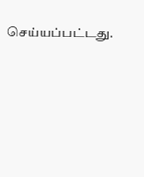செய்யப்பட்டது.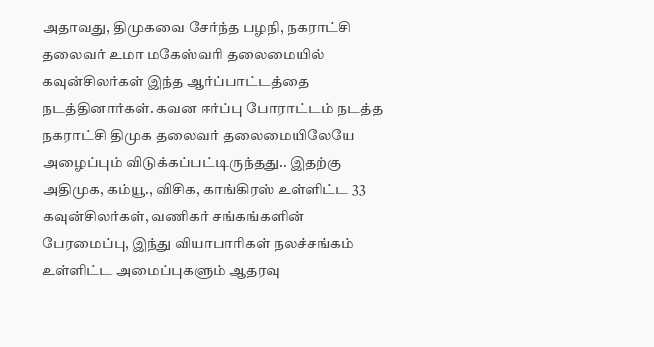அதாவது, திமுகவை சேர்ந்த பழநி, நகராட்சி தலைவர் உமா மகேஸ்வரி தலைமையில் கவுன்சிலர்கள் இந்த ஆர்ப்பாட்டத்தை நடத்தினார்கள். கவன ஈர்ப்பு போராட்டம் நடத்த நகராட்சி திமுக தலைவர் தலைமையிலேயே அழைப்பும் விடுக்கப்பட்டிருந்தது.. இதற்கு அதிமுக, கம்யூ., விசிக, காங்கிரஸ் உள்ளிட்ட 33 கவுன்சிலர்கள், வணிகர் சங்கங்களின் பேரமைப்பு, இந்து வியாபாரிகள் நலச்சங்கம் உள்ளிட்ட அமைப்புகளும் ஆதரவு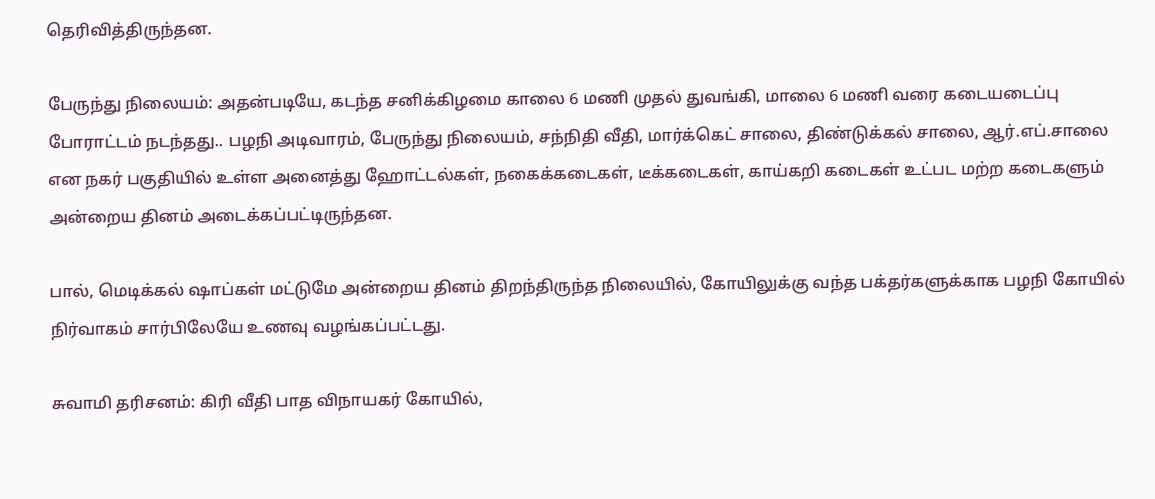தெரிவித்திருந்தன.

பேருந்து நிலையம்: அதன்படியே, கடந்த சனிக்கிழமை காலை 6 மணி முதல் துவங்கி, மாலை 6 மணி வரை கடையடைப்பு போராட்டம் நடந்தது.. பழநி அடிவாரம், பேருந்து நிலையம், சந்நிதி வீதி, மார்க்கெட் சாலை, திண்டுக்கல் சாலை, ஆர்.எப்.சாலை என நகர் பகுதியில் உள்ள அனைத்து ஹோட்டல்கள், நகைக்கடைகள், டீக்கடைகள், காய்கறி கடைகள் உட்பட மற்ற கடைகளும் அன்றைய தினம் அடைக்கப்பட்டிருந்தன.

பால், மெடிக்கல் ஷாப்கள் மட்டுமே அன்றைய தினம் திறந்திருந்த நிலையில், கோயிலுக்கு வந்த பக்தர்களுக்காக பழநி கோயில் நிர்வாகம் சார்பிலேயே உணவு வழங்கப்பட்டது.

சுவாமி தரிசனம்: கிரி வீதி பாத விநாயகர் கோயில்,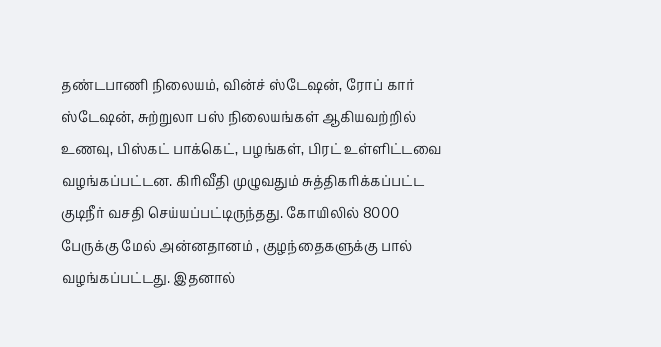தண்டபாணி நிலையம், வின்ச் ஸ்டேஷன், ரோப் கார் ஸ்டேஷன், சுற்றுலா பஸ் நிலையங்கள் ஆகியவற்றில் உணவு, பிஸ்கட் பாக்கெட், பழங்கள், பிரட் உள்ளிட்டவை வழங்கப்பட்டன. கிரிவீதி முழுவதும் சுத்திகரிக்கப்பட்ட குடிநீர் வசதி செய்யப்பட்டிருந்தது. கோயிலில் 8000 பேருக்கு மேல் அன்னதானம் , குழந்தைகளுக்கு பால் வழங்கப்பட்டது. இதனால்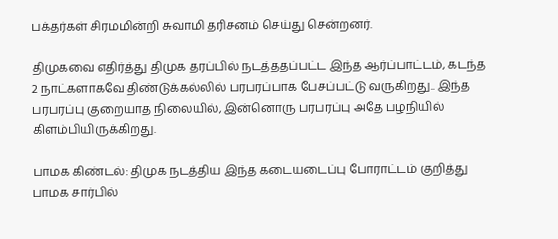பக்தர்கள் சிரமமின்றி சுவாமி தரிசனம் செய்து சென்றனர்.

திமுகவை எதிர்த்து திமுக தரப்பில் நடத்ததப்பட்ட இந்த ஆர்ப்பாட்டம், கடந்த 2 நாட்களாகவே திண்டுக்கல்லில் பரபரப்பாக பேசப்பட்டு வருகிறது.. இந்த பரபரப்பு குறையாத நிலையில், இன்னொரு பரபரப்பு அதே பழநியில் கிளம்பியிருக்கிறது.

பாமக கிண்டல்: திமுக நடத்திய இந்த கடையடைப்பு போராட்டம் குறித்து பாமக சார்பில்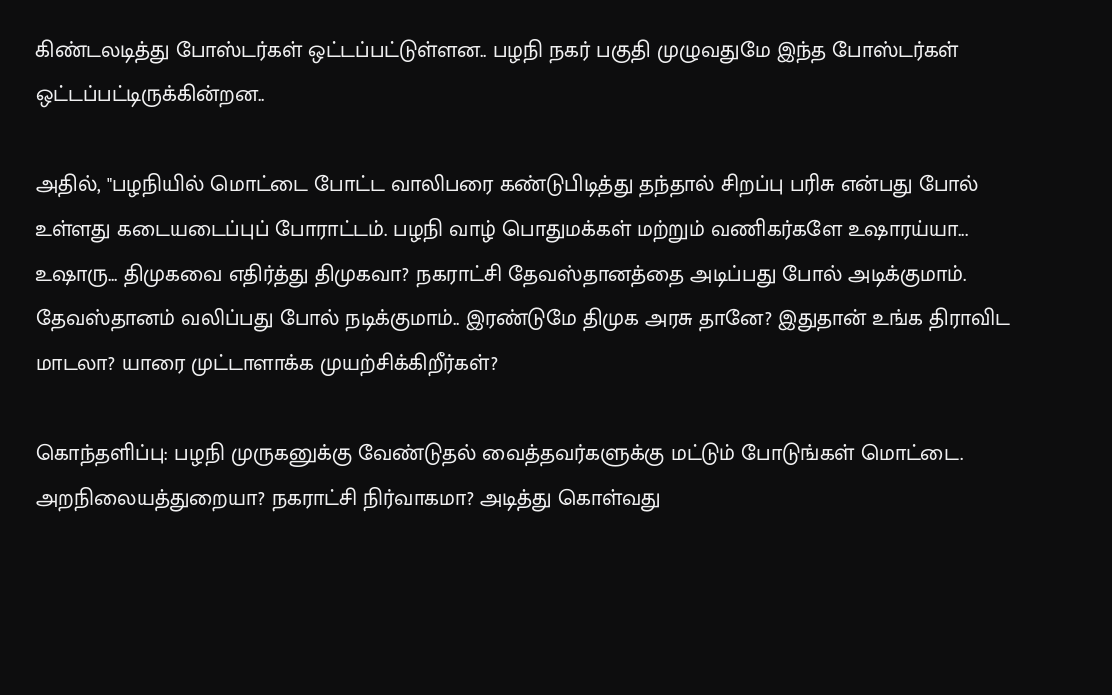கிண்டலடித்து போஸ்டர்கள் ஒட்டப்பட்டுள்ளன.. பழநி நகர் பகுதி முழுவதுமே இந்த போஸ்டர்கள் ஒட்டப்பட்டிருக்கின்றன..

அதில், "பழநியில் மொட்டை போட்ட வாலிபரை கண்டுபிடித்து தந்தால் சிறப்பு பரிசு என்பது போல் உள்ளது கடையடைப்புப் போராட்டம். பழநி வாழ் பொதுமக்கள் மற்றும் வணிகர்களே உஷாரய்யா... உஷாரு... திமுகவை எதிர்த்து திமுகவா? நகராட்சி தேவஸ்தானத்தை அடிப்பது போல் அடிக்குமாம். தேவஸ்தானம் வலிப்பது போல் நடிக்குமாம்.. இரண்டுமே திமுக அரசு தானே? இதுதான் உங்க திராவிட மாடலா? யாரை முட்டாளாக்க முயற்சிக்கிறீர்கள்?

கொந்தளிப்பு: பழநி முருகனுக்கு வேண்டுதல் வைத்தவர்களுக்கு மட்டும் போடுங்கள் மொட்டை. அறநிலையத்துறையா? நகராட்சி நிர்வாகமா? அடித்து கொள்வது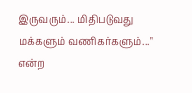இருவரும்... மிதிபடுவது மக்களும் வணிகர்களும்..." என்ற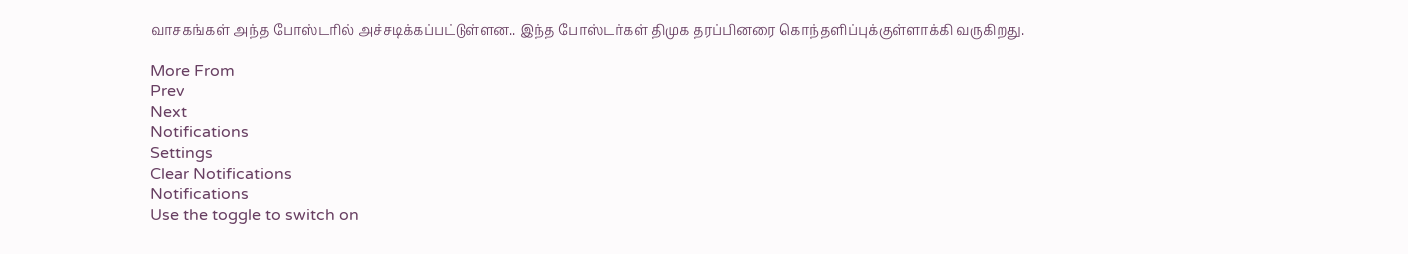வாசகங்கள் அந்த போஸ்டரில் அச்சடிக்கப்பட்டுள்ளன.. இந்த போஸ்டர்கள் திமுக தரப்பினரை கொந்தளிப்புக்குள்ளாக்கி வருகிறது.

More From
Prev
Next
Notifications
Settings
Clear Notifications
Notifications
Use the toggle to switch on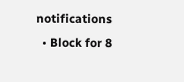notifications
  • Block for 8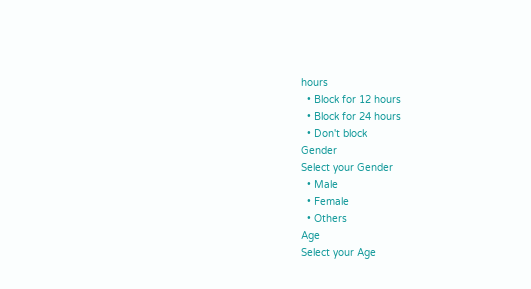hours
  • Block for 12 hours
  • Block for 24 hours
  • Don't block
Gender
Select your Gender
  • Male
  • Female
  • Others
Age
Select your Age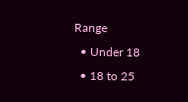Range
  • Under 18
  • 18 to 25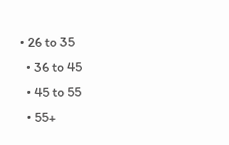• 26 to 35
  • 36 to 45
  • 45 to 55
  • 55+